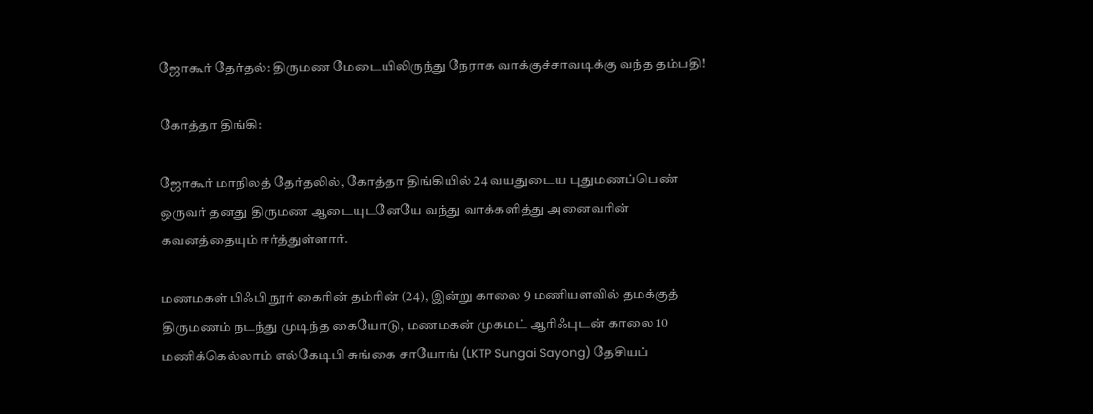ஜோகூர் தேர்தல்: திருமண மேடையிலிருந்து நேராக வாக்குச்சாவடிக்கு வந்த தம்பதி!

கோத்தா திங்கி:

ஜோகூர் மாநிலத் தேர்தலில், கோத்தா திங்கியில் 24 வயதுடைய புதுமணப்பெண் ஒருவர் தனது திருமண ஆடையுடனேயே வந்து வாக்களித்து அனைவரின் கவனத்தையும் ஈர்த்துள்ளார்.

மணமகள் பிஃபி நூர் கைரின் தம்ரின் (24), இன்று காலை 9 மணியளவில் தமக்குத் திருமணம் நடந்து முடிந்த கையோடு, மணமகன் முகமட் ஆரிஃபுடன் காலை 10 மணிக்கெல்லாம் எல்கேடிபி சுங்கை சாயோங் (LKTP Sungai Sayong) தேசியப்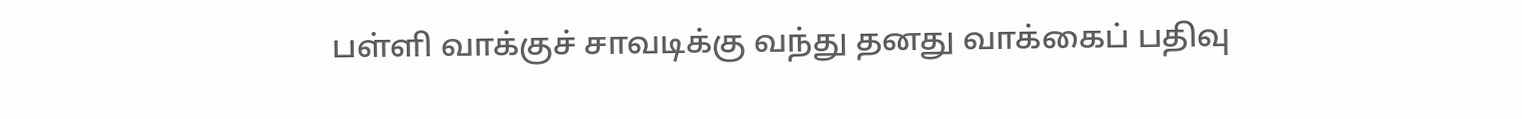பள்ளி வாக்குச் சாவடிக்கு வந்து தனது வாக்கைப் பதிவு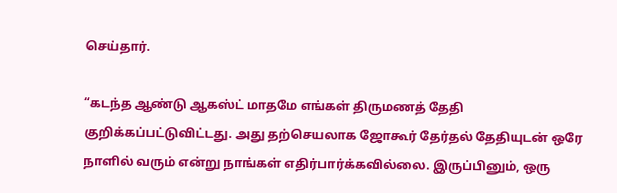செய்தார்.

“கடந்த ஆண்டு ஆகஸ்ட் மாதமே எங்கள் திருமணத் தேதி குறிக்கப்பட்டுவிட்டது. அது தற்செயலாக ஜோகூர் தேர்தல் தேதியுடன் ஒரே நாளில் வரும் என்று நாங்கள் எதிர்பார்க்கவில்லை. இருப்பினும், ஒரு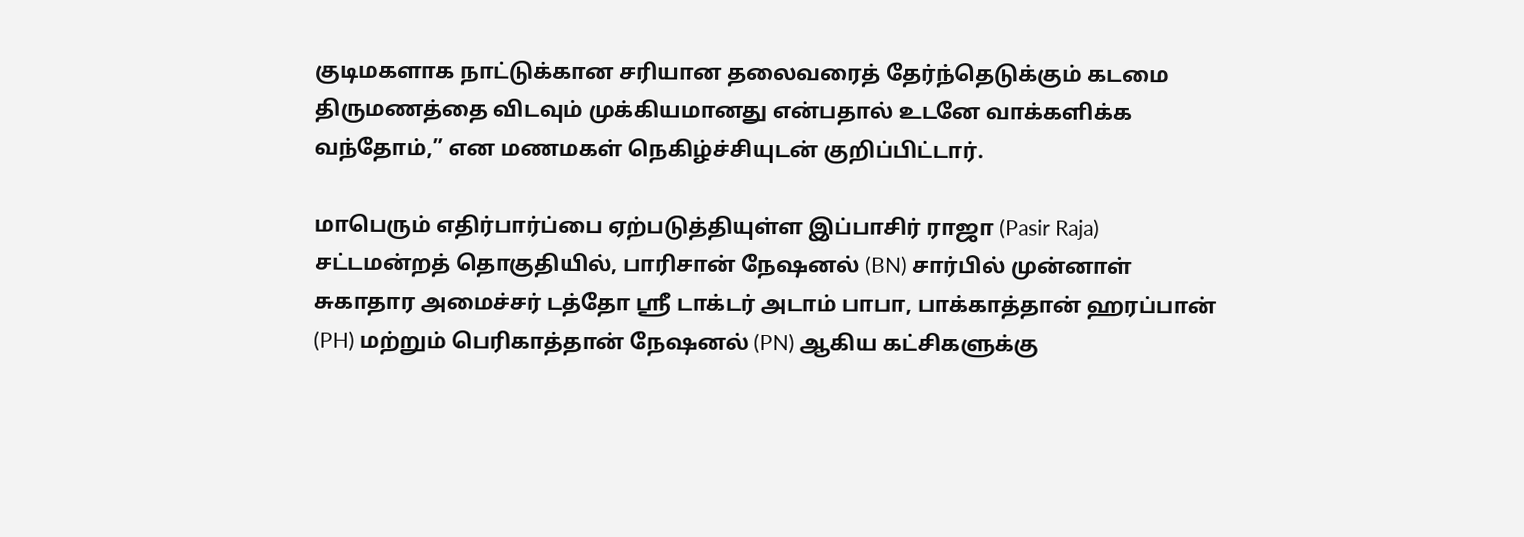குடிமகளாக நாட்டுக்கான சரியான தலைவரைத் தேர்ந்தெடுக்கும் கடமை திருமணத்தை விடவும் முக்கியமானது என்பதால் உடனே வாக்களிக்க வந்தோம்,” என மணமகள் நெகிழ்ச்சியுடன் குறிப்பிட்டார்.

மாபெரும் எதிர்பார்ப்பை ஏற்படுத்தியுள்ள இப்பாசிர் ராஜா (Pasir Raja) சட்டமன்றத் தொகுதியில், பாரிசான் நேஷனல் (BN) சார்பில் முன்னாள் சுகாதார அமைச்சர் டத்தோ ஸ்ரீ டாக்டர் அடாம் பாபா, பாக்காத்தான் ஹரப்பான் (PH) மற்றும் பெரிகாத்தான் நேஷனல் (PN) ஆகிய கட்சிகளுக்கு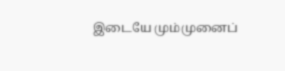இடையே மும்முனைப்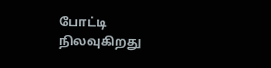போட்டி நிலவுகிறது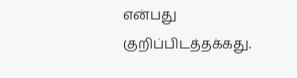என்பது குறிப்பிடத்தக்கது.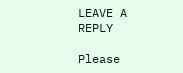LEAVE A REPLY

Please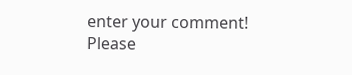enter your comment!
Please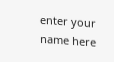enter your name here